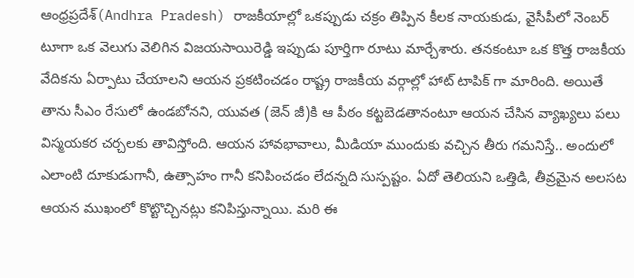ఆంధ్రప్రదేశ్(Andhra Pradesh) రాజకీయాల్లో ఒకప్పుడు చక్రం తిప్పిన కీలక నాయకుడు, వైసీపీలో నెంబర్ టూగా ఒక వెలుగు వెలిగిన విజయసాయిరెడ్డి ఇప్పుడు పూర్తిగా రూటు మార్చేశారు. తనకంటూ ఒక కొత్త రాజకీయ వేదికను ఏర్పాటు చేయాలని ఆయన ప్రకటించడం రాష్ట్ర రాజకీయ వర్గాల్లో హాట్ టాపిక్ గా మారింది. అయితే తాను సీఎం రేసులో ఉండబోనని, యువత (జెన్ జీ)కి ఆ పీఠం కట్టబెడతానంటూ ఆయన చేసిన వ్యాఖ్యలు పలు విస్మయకర చర్చలకు తావిస్తోంది. ఆయన హావభావాలు, మీడియా ముందుకు వచ్చిన తీరు గమనిస్తే.. అందులో ఎలాంటి దూకుడుగానీ, ఉత్సాహం గానీ కనిపించడం లేదన్నది సుస్పష్టం. ఏదో తెలియని ఒత్తిడి, తీవ్రమైన అలసట ఆయన ముఖంలో కొట్టొచ్చినట్లు కనిపిస్తున్నాయి. మరి ఈ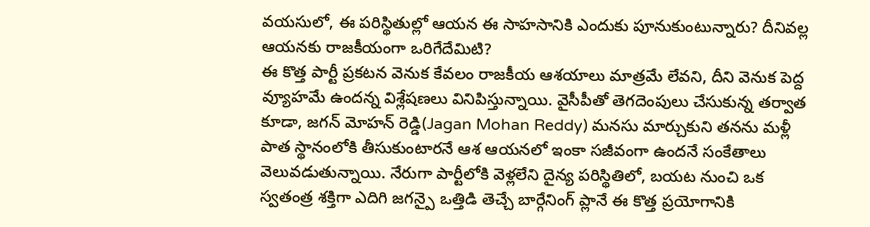వయసులో, ఈ పరిస్థితుల్లో ఆయన ఈ సాహసానికి ఎందుకు పూనుకుంటున్నారు? దీనివల్ల ఆయనకు రాజకీయంగా ఒరిగేదేమిటి?
ఈ కొత్త పార్టీ ప్రకటన వెనుక కేవలం రాజకీయ ఆశయాలు మాత్రమే లేవని, దీని వెనుక పెద్ద వ్యూహమే ఉందన్న విశ్లేషణలు వినిపిస్తున్నాయి. వైసీపీతో తెగదెంపులు చేసుకున్న తర్వాత కూడా, జగన్ మోహన్ రెడ్డి(Jagan Mohan Reddy) మనసు మార్చుకుని తనను మళ్లీ పాత స్థానంలోకి తీసుకుంటారనే ఆశ ఆయనలో ఇంకా సజీవంగా ఉందనే సంకేతాలు వెలువడుతున్నాయి. నేరుగా పార్టీలోకి వెళ్లలేని దైన్య పరిస్థితిలో, బయట నుంచి ఒక స్వతంత్ర శక్తిగా ఎదిగి జగన్పై ఒత్తిడి తెచ్చే బార్గేనింగ్ ప్లానే ఈ కొత్త ప్రయోగానికి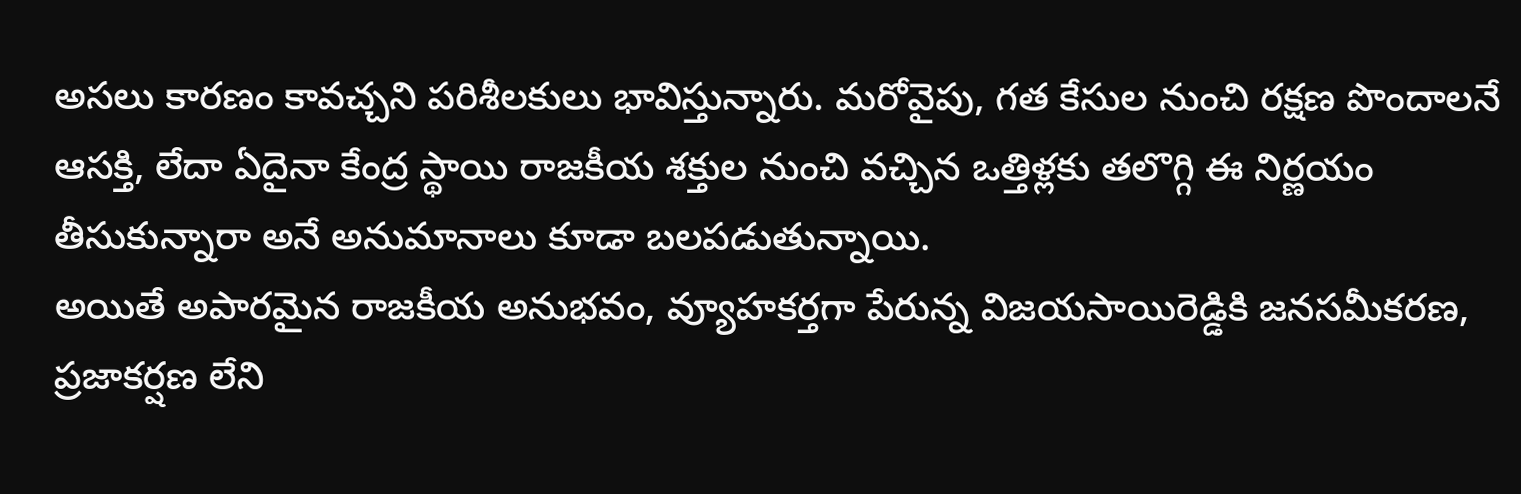అసలు కారణం కావచ్చని పరిశీలకులు భావిస్తున్నారు. మరోవైపు, గత కేసుల నుంచి రక్షణ పొందాలనే ఆసక్తి, లేదా ఏదైనా కేంద్ర స్థాయి రాజకీయ శక్తుల నుంచి వచ్చిన ఒత్తిళ్లకు తలొగ్గి ఈ నిర్ణయం తీసుకున్నారా అనే అనుమానాలు కూడా బలపడుతున్నాయి.
అయితే అపారమైన రాజకీయ అనుభవం, వ్యూహకర్తగా పేరున్న విజయసాయిరెడ్డికి జనసమీకరణ, ప్రజాకర్షణ లేని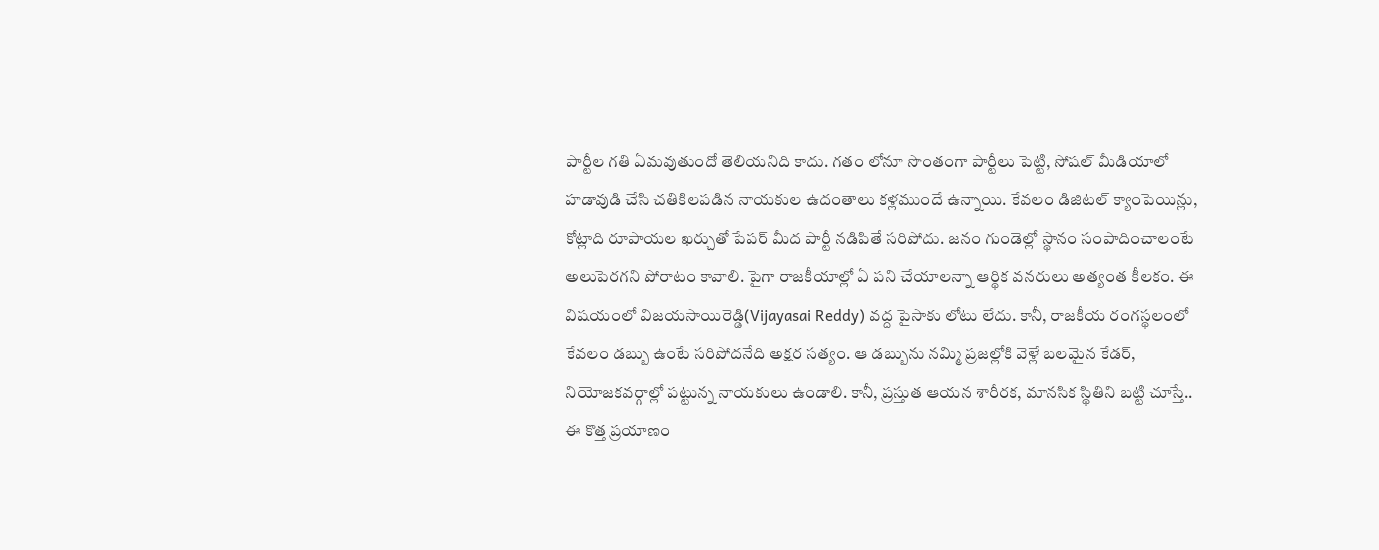పార్టీల గతి ఏమవుతుందో తెలియనిది కాదు. గతం లోనూ సొంతంగా పార్టీలు పెట్టి, సోషల్ మీడియాలో హడావుడి చేసి చతికిలపడిన నాయకుల ఉదంతాలు కళ్లముందే ఉన్నాయి. కేవలం డిజిటల్ క్యాంపెయిన్లు, కోట్లాది రూపాయల ఖర్చుతో పేపర్ మీద పార్టీ నడిపితే సరిపోదు. జనం గుండెల్లో స్థానం సంపాదించాలంటే అలుపెరగని పోరాటం కావాలి. పైగా రాజకీయాల్లో ఏ పని చేయాలన్నా ఆర్థిక వనరులు అత్యంత కీలకం. ఈ విషయంలో విజయసాయిరెడ్డి(Vijayasai Reddy) వద్ద పైసాకు లోటు లేదు. కానీ, రాజకీయ రంగస్థలంలో కేవలం డబ్బు ఉంటే సరిపోదనేది అక్షర సత్యం. ఆ డబ్బును నమ్మి ప్రజల్లోకి వెళ్లే బలమైన కేడర్, నియోజకవర్గాల్లో పట్టున్న నాయకులు ఉండాలి. కానీ, ప్రస్తుత ఆయన శారీరక, మానసిక స్థితిని బట్టి చూస్తే.. ఈ కొత్త ప్రయాణం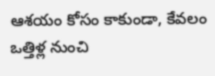ఆశయం కోసం కాకుండా, కేవలం ఒత్తిళ్ల నుంచి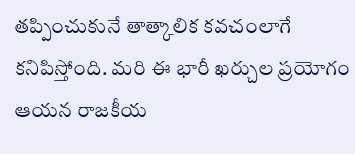తప్పించుకునే తాత్కాలిక కవచంలాగే కనిపిస్తోంది. మరి ఈ భారీ ఖర్చుల ప్రయోగం ఆయన రాజకీయ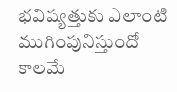భవిష్యత్తుకు ఎలాంటి ముగింపునిస్తుందో కాలమే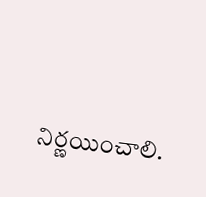నిర్ణయించాలి.